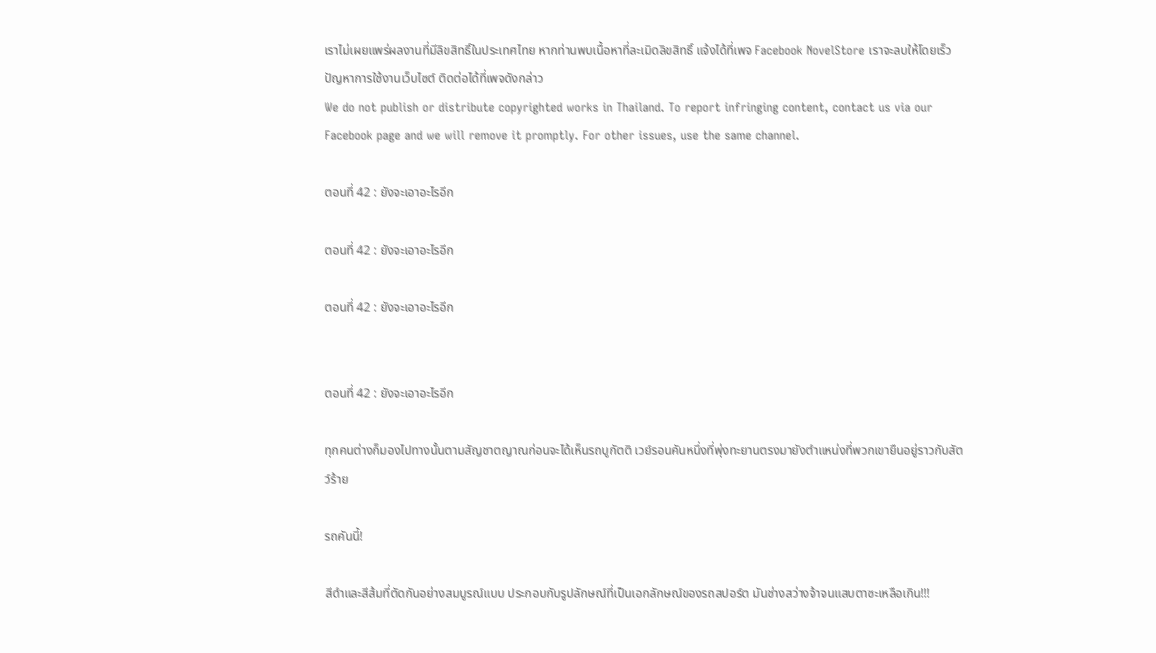เราไม่เผยแพร่ผลงานที่มีลิขสิทธิ์ในประเทศไทย หากท่านพบเนื้อหาที่ละเมิดลิขสิทธิ์ แจ้งได้ที่เพจ Facebook NovelStore เราจะลบให้โดยเร็ว
ปัญหาการใช้งานเว็บไซต์ ติดต่อได้ที่เพจดังกล่าว
We do not publish or distribute copyrighted works in Thailand. To report infringing content, contact us via our Facebook page and we will remove it promptly. For other issues, use the same channel.

ตอนที่ 42 : ยังจะเอาอะไรอีก

ตอนที่ 42 : ยังจะเอาอะไรอีก

ตอนที่ 42 : ยังจะเอาอะไรอีก


ตอนที่ 42 : ยังจะเอาอะไรอีก

ทุกคนต่างก็มองไปทางนั้นตามสัญชาตญาณก่อนจะได้เห็นรถบูกัตติ เวย์รอนคันหนึ่งที่พุ่งทะยานตรงมายังตำแหน่งที่พวกเขายืนอยู่ราวกับสัตว์ร้าย

รถคันนี้!

สีดำและสีส้มที่ตัดกันอย่างสมบูรณ์แบบ ประกอบกับรูปลักษณ์ที่เป็นเอกลักษณ์ของรถสปอร์ต มันช่างสว่างจ้าจนแสบตาซะเหลือเกิน!!!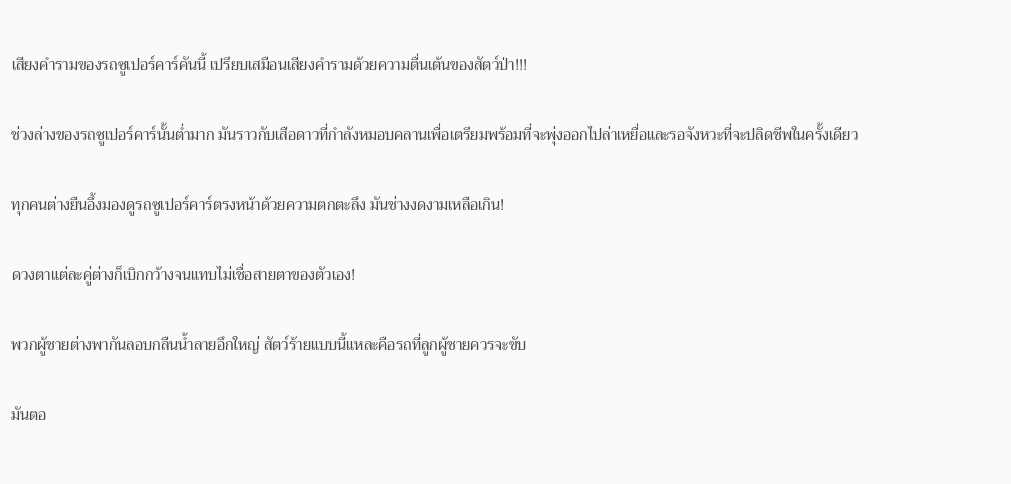เสียงคำรามของรถซูเปอร์คาร์คันนี้ เปรียบเสมือนเสียงคำรามด้วยความตื่นเต้นของสัตว์ป่า!!!

ช่วงล่างของรถซูเปอร์คาร์นั้นต่ำมาก มันราวกับเสือดาวที่กำลังหมอบคลานเพื่อเตรียมพร้อมที่จะพุ่งออกไปล่าเหยื่อและรอจังหวะที่จะปลิดชีพในครั้งเดียว

ทุกคนต่างยืนอึ้งมองดูรถซูเปอร์คาร์ตรงหน้าด้วยความตกตะลึง มันช่างงดงามเหลือเกิน!

ดวงตาแต่ละคู่ต่างก็เบิกกว้างจนแทบไม่เชื่อสายตาของตัวเอง!

พวกผู้ชายต่างพากันลอบกลืนน้ำลายอึกใหญ่ สัตว์ร้ายแบบนี้แหละคือรถที่ลูกผู้ชายควรจะขับ

มันตอ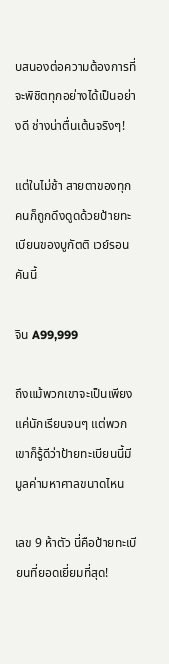บสนองต่อความต้องการที่จะพิชิตทุกอย่างได้เป็นอย่างดี ช่างน่าตื่นเต้นจริงๆ!

แต่ในไม่ช้า สายตาของทุกคนก็ถูกดึงดูดด้วยป้ายทะเบียนของบูกัตติ เวย์รอนคันนี้

จิน A99,999

ถึงแม้พวกเขาจะเป็นเพียงแค่นักเรียนจนๆ แต่พวกเขาก็รู้ดีว่าป้ายทะเบียนนี้มีมูลค่ามหาศาลขนาดไหน

เลข 9 ห้าตัว นี่คือป้ายทะเบียนที่ยอดเยี่ยมที่สุด!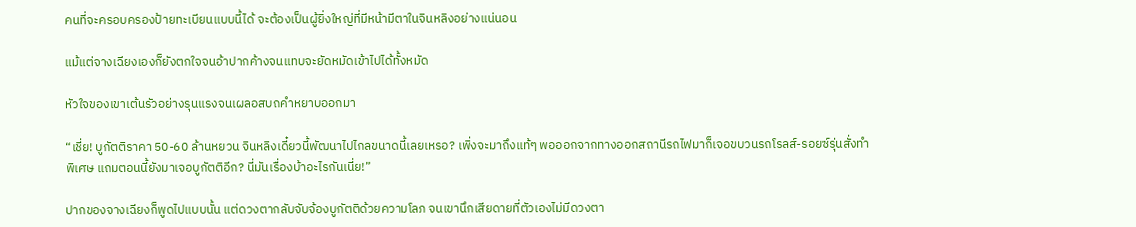คนที่จะครอบครองป้ายทะเบียนแบบนี้ได้ จะต้องเป็นผู้ยิ่งใหญ่ที่มีหน้ามีตาในจินหลิงอย่างแน่นอน

แม้แต่จางเฉียงเองก็ยังตกใจจนอ้าปากค้างจนแทบจะยัดหมัดเข้าไปได้ทั้งหมัด

หัวใจของเขาเต้นรัวอย่างรุนแรงจนเผลอสบถคำหยาบออกมา

“เชี่ย! บูกัตติราคา 50-60 ล้านหยวน จินหลิงเดี๋ยวนี้พัฒนาไปไกลขนาดนี้เลยเหรอ? เพิ่งจะมาถึงแท้ๆ พอออกจากทางออกสถานีรถไฟมาก็เจอขบวนรถโรลส์-รอยซ์รุ่นสั่งทำพิเศษ แถมตอนนี้ยังมาเจอบูกัตติอีก? นี่มันเรื่องบ้าอะไรกันเนี่ย!”

ปากของจางเฉียงก็พูดไปแบบนั้น แต่ดวงตากลับจับจ้องบูกัตติด้วยความโลภ จนเขานึกเสียดายที่ตัวเองไม่มีดวงตา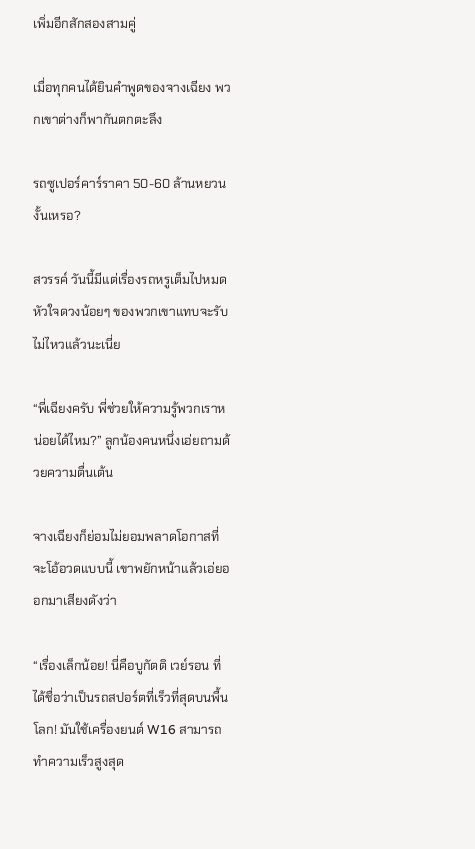เพิ่มอีกสักสองสามคู่

เมื่อทุกคนได้ยินคำพูดของจางเฉียง พวกเขาต่างก็พากันตกตะลึง

รถซูเปอร์คาร์ราคา 50-60 ล้านหยวนงั้นเหรอ?

สวรรค์ วันนี้มีแต่เรื่องรถหรูเต็มไปหมด หัวใจดวงน้อยๆ ของพวกเขาแทบจะรับไม่ไหวแล้วนะเนี่ย

“พี่เฉียงครับ พี่ช่วยให้ความรู้พวกเราหน่อยได้ไหม?” ลูกน้องคนหนึ่งเอ่ยถามด้วยความตื่นเต้น

จางเฉียงก็ย่อมไม่ยอมพลาดโอกาสที่จะโอ้อวดแบบนี้ เขาพยักหน้าแล้วเอ่ยออกมาเสียงดังว่า

“เรื่องเล็กน้อย! นี่คือบูกัตติ เวย์รอน ที่ได้ชื่อว่าเป็นรถสปอร์ตที่เร็วที่สุดบนพื้นโลก! มันใช้เครื่องยนต์ W16 สามารถทำความเร็วสูงสุด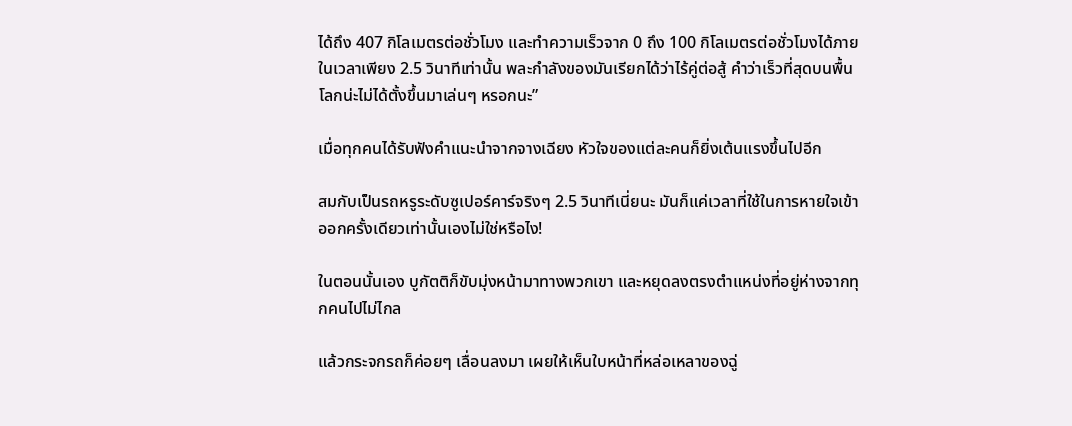ได้ถึง 407 กิโลเมตรต่อชั่วโมง และทำความเร็วจาก 0 ถึง 100 กิโลเมตรต่อชั่วโมงได้ภายในเวลาเพียง 2.5 วินาทีเท่านั้น พละกำลังของมันเรียกได้ว่าไร้คู่ต่อสู้ คำว่าเร็วที่สุดบนพื้นโลกน่ะไม่ได้ตั้งขึ้นมาเล่นๆ หรอกนะ”

เมื่อทุกคนได้รับฟังคำแนะนำจากจางเฉียง หัวใจของแต่ละคนก็ยิ่งเต้นแรงขึ้นไปอีก

สมกับเป็นรถหรูระดับซูเปอร์คาร์จริงๆ 2.5 วินาทีเนี่ยนะ มันก็แค่เวลาที่ใช้ในการหายใจเข้าออกครั้งเดียวเท่านั้นเองไม่ใช่หรือไง!

ในตอนนั้นเอง บูกัตติก็ขับมุ่งหน้ามาทางพวกเขา และหยุดลงตรงตำแหน่งที่อยู่ห่างจากทุกคนไปไม่ไกล

แล้วกระจกรถก็ค่อยๆ เลื่อนลงมา เผยให้เห็นใบหน้าที่หล่อเหลาของฉู่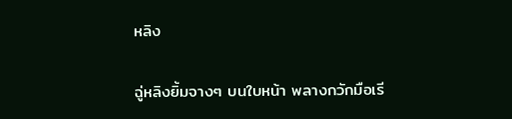หลิง

ฉู่หลิงยิ้มจางๆ บนใบหน้า พลางกวักมือเรี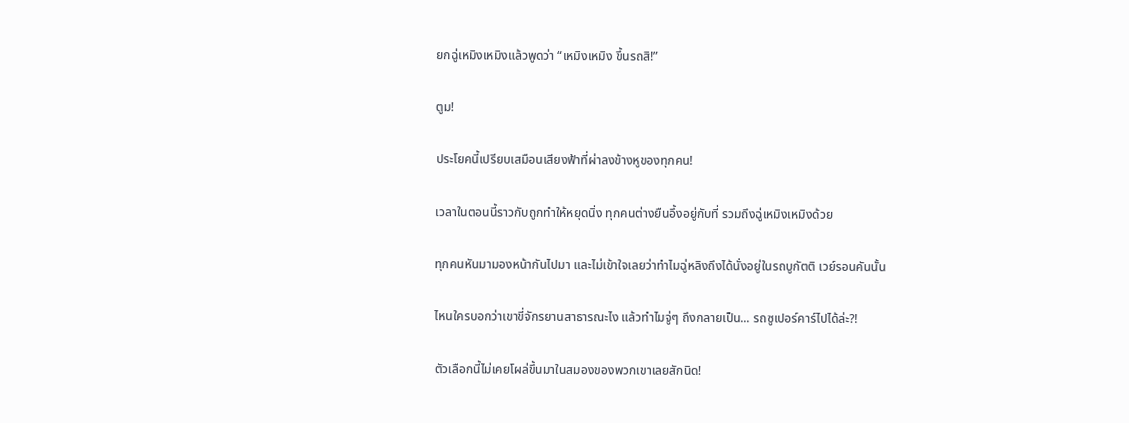ยกฉู่เหมิงเหมิงแล้วพูดว่า “เหมิงเหมิง ขึ้นรถสิ!”

ตูม!

ประโยคนี้เปรียบเสมือนเสียงฟ้าที่ผ่าลงข้างหูของทุกคน!

เวลาในตอนนี้ราวกับถูกทำให้หยุดนิ่ง ทุกคนต่างยืนอึ้งอยู่กับที่ รวมถึงฉู่เหมิงเหมิงด้วย

ทุกคนหันมามองหน้ากันไปมา และไม่เข้าใจเลยว่าทำไมฉู่หลิงถึงได้นั่งอยู่ในรถบูกัตติ เวย์รอนคันนั้น

ไหนใครบอกว่าเขาขี่จักรยานสาธารณะไง แล้วทำไมจู่ๆ ถึงกลายเป็น... รถซูเปอร์คาร์ไปได้ล่ะ?!

ตัวเลือกนี้ไม่เคยโผล่ขึ้นมาในสมองของพวกเขาเลยสักนิด!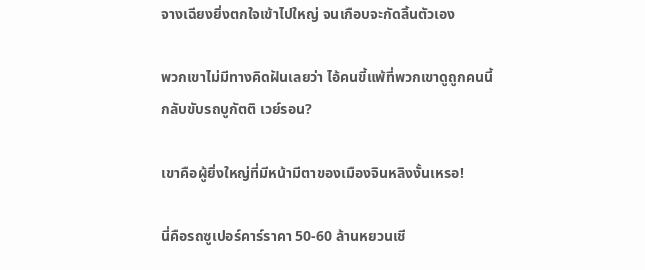จางเฉียงยิ่งตกใจเข้าไปใหญ่ จนเกือบจะกัดลิ้นตัวเอง

พวกเขาไม่มีทางคิดฝันเลยว่า ไอ้คนขี้แพ้ที่พวกเขาดูถูกคนนี้ กลับขับรถบูกัตติ เวย์รอน?

เขาคือผู้ยิ่งใหญ่ที่มีหน้ามีตาของเมืองจินหลิงงั้นเหรอ!

นี่คือรถซูเปอร์คาร์ราคา 50-60 ล้านหยวนเชี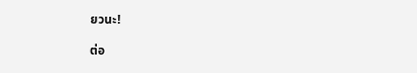ยวนะ!

ต่อ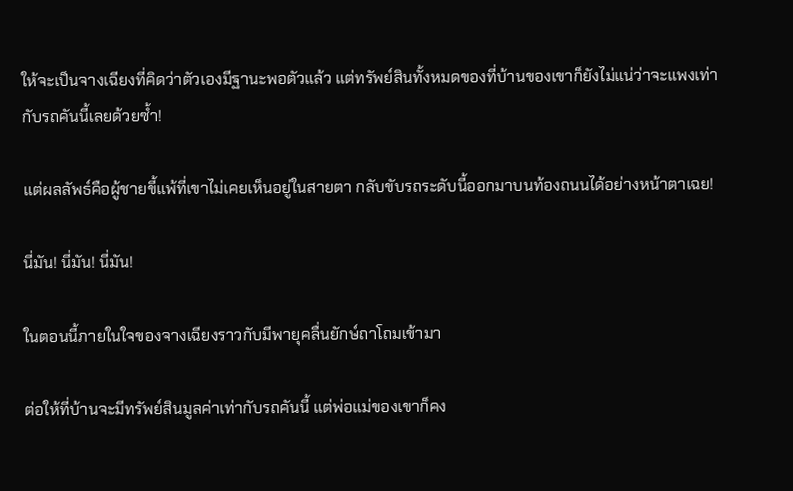ให้จะเป็นจางเฉียงที่คิดว่าตัวเองมีฐานะพอตัวแล้ว แต่ทรัพย์สินทั้งหมดของที่บ้านของเขาก็ยังไม่แน่ว่าจะแพงเท่ากับรถคันนี้เลยด้วยซ้ำ!

แต่ผลลัพธ์คือผู้ชายขี้แพ้ที่เขาไม่เคยเห็นอยู่ในสายตา กลับขับรถระดับนี้ออกมาบนท้องถนนได้อย่างหน้าตาเฉย!

นี่มัน! นี่มัน! นี่มัน!

ในตอนนี้ภายในใจของจางเฉียงราวกับมีพายุคลื่นยักษ์ถาโถมเข้ามา

ต่อให้ที่บ้านจะมีทรัพย์สินมูลค่าเท่ากับรถคันนี้ แต่พ่อแม่ของเขาก็คง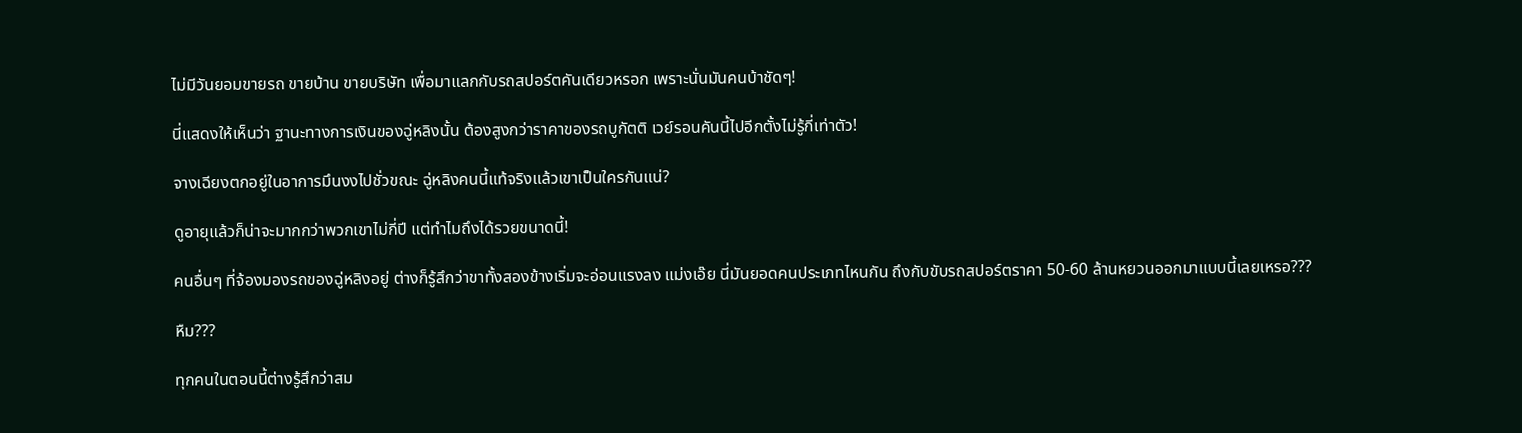ไม่มีวันยอมขายรถ ขายบ้าน ขายบริษัท เพื่อมาแลกกับรถสปอร์ตคันเดียวหรอก เพราะนั่นมันคนบ้าชัดๆ!

นี่แสดงให้เห็นว่า ฐานะทางการเงินของฉู่หลิงนั้น ต้องสูงกว่าราคาของรถบูกัตติ เวย์รอนคันนี้ไปอีกตั้งไม่รู้กี่เท่าตัว!

จางเฉียงตกอยู่ในอาการมึนงงไปชั่วขณะ ฉู่หลิงคนนี้แท้จริงแล้วเขาเป็นใครกันแน่?

ดูอายุแล้วก็น่าจะมากกว่าพวกเขาไม่กี่ปี แต่ทำไมถึงได้รวยขนาดนี้!

คนอื่นๆ ที่จ้องมองรถของฉู่หลิงอยู่ ต่างก็รู้สึกว่าขาทั้งสองข้างเริ่มจะอ่อนแรงลง แม่งเอ๊ย นี่มันยอดคนประเภทไหนกัน ถึงกับขับรถสปอร์ตราคา 50-60 ล้านหยวนออกมาแบบนี้เลยเหรอ???

หืม???

ทุกคนในตอนนี้ต่างรู้สึกว่าสม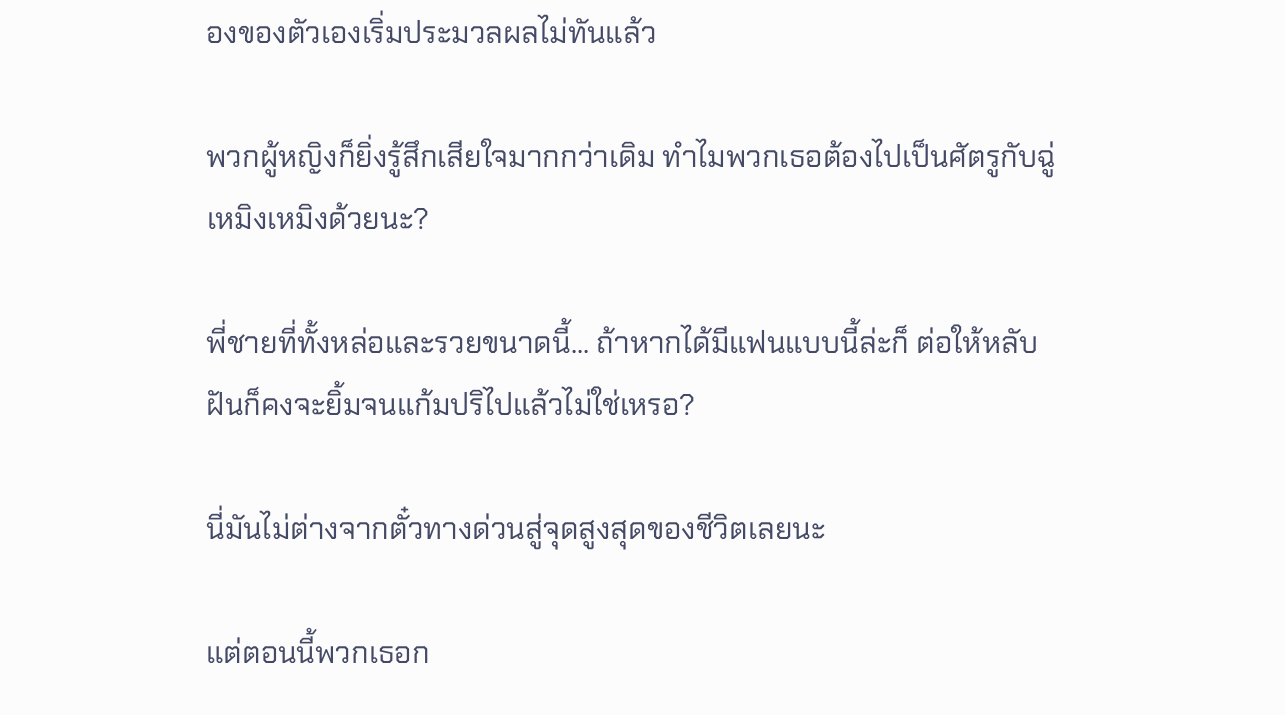องของตัวเองเริ่มประมวลผลไม่ทันแล้ว

พวกผู้หญิงก็ยิ่งรู้สึกเสียใจมากกว่าเดิม ทำไมพวกเธอต้องไปเป็นศัตรูกับฉู่เหมิงเหมิงด้วยนะ?

พี่ชายที่ทั้งหล่อและรวยขนาดนี้... ถ้าหากได้มีแฟนแบบนี้ล่ะก็ ต่อให้หลับฝันก็คงจะยิ้มจนแก้มปริไปแล้วไม่ใช่เหรอ?

นี่มันไม่ต่างจากตั๋วทางด่วนสู่จุดสูงสุดของชีวิตเลยนะ

แต่ตอนนี้พวกเธอก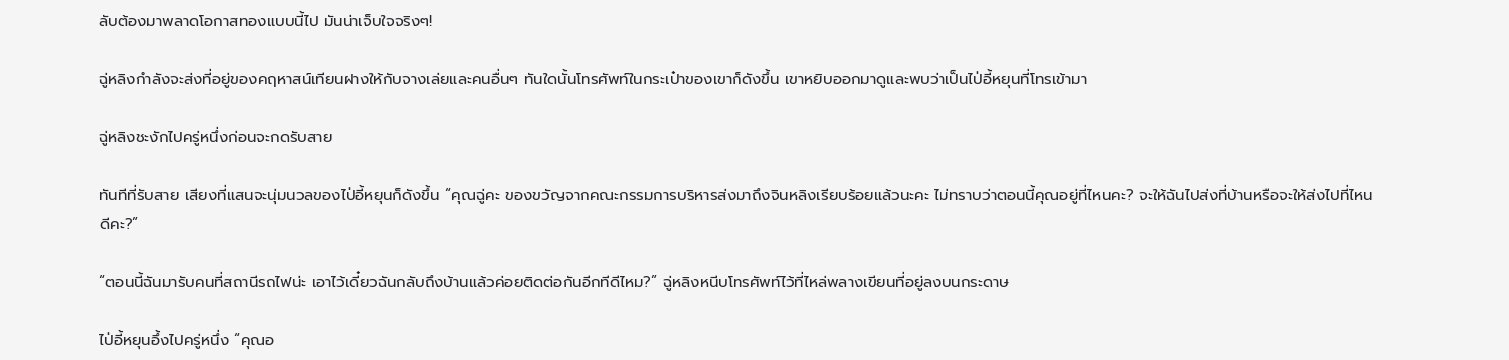ลับต้องมาพลาดโอกาสทองแบบนี้ไป มันน่าเจ็บใจจริงๆ!

ฉู่หลิงกำลังจะส่งที่อยู่ของคฤหาสน์เทียนฝางให้กับจางเล่ยและคนอื่นๆ ทันใดนั้นโทรศัพท์ในกระเป๋าของเขาก็ดังขึ้น เขาหยิบออกมาดูและพบว่าเป็นไป่อี้หยุนที่โทรเข้ามา

ฉู่หลิงชะงักไปครู่หนึ่งก่อนจะกดรับสาย

ทันทีที่รับสาย เสียงที่แสนจะนุ่มนวลของไป่อี้หยุนก็ดังขึ้น “คุณฉู่คะ ของขวัญจากคณะกรรมการบริหารส่งมาถึงจินหลิงเรียบร้อยแล้วนะคะ ไม่ทราบว่าตอนนี้คุณอยู่ที่ไหนคะ? จะให้ฉันไปส่งที่บ้านหรือจะให้ส่งไปที่ไหนดีคะ?”

“ตอนนี้ฉันมารับคนที่สถานีรถไฟน่ะ เอาไว้เดี๋ยวฉันกลับถึงบ้านแล้วค่อยติดต่อกันอีกทีดีไหม?” ฉู่หลิงหนีบโทรศัพท์ไว้ที่ไหล่พลางเขียนที่อยู่ลงบนกระดาษ

ไป่อี้หยุนอึ้งไปครู่หนึ่ง “คุณอ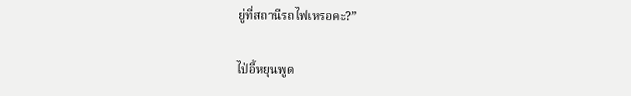ยู่ที่สถานีรถไฟเหรอคะ?”

ไป่อี้หยุนพูด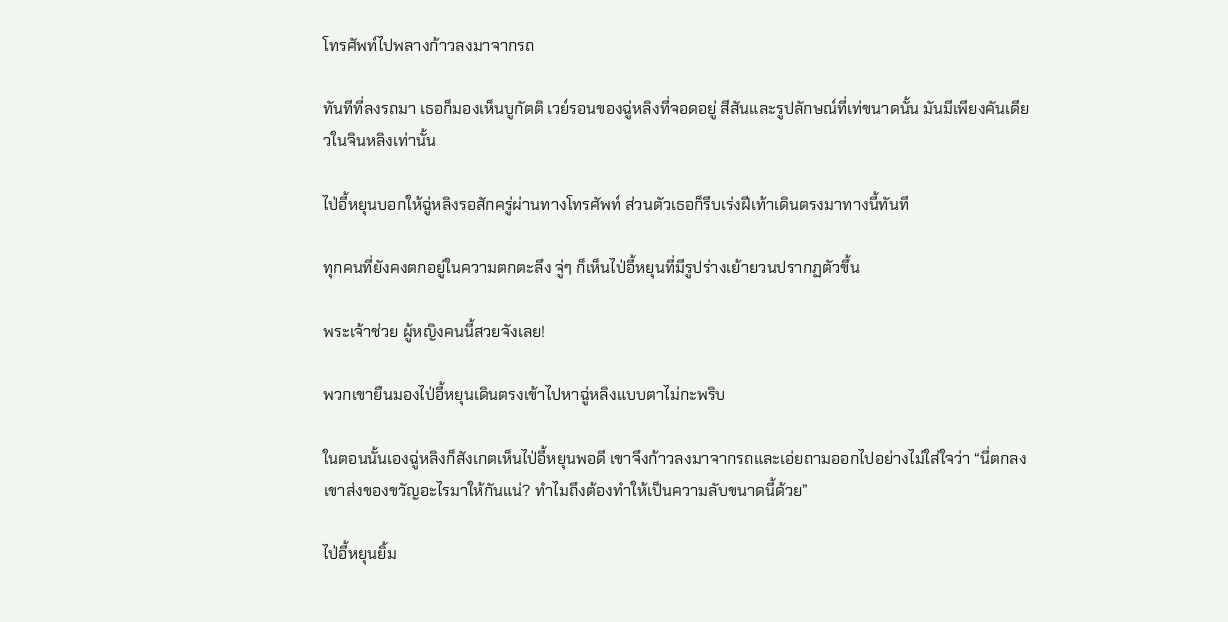โทรศัพท์ไปพลางก้าวลงมาจากรถ

ทันทีที่ลงรถมา เธอก็มองเห็นบูกัตติ เวย์รอนของฉู่หลิงที่จอดอยู่ สีสันและรูปลักษณ์ที่เท่ขนาดนั้น มันมีเพียงคันเดียวในจินหลิงเท่านั้น

ไป่อี้หยุนบอกให้ฉู่หลิงรอสักครู่ผ่านทางโทรศัพท์ ส่วนตัวเธอก็รีบเร่งฝีเท้าเดินตรงมาทางนี้ทันที

ทุกคนที่ยังคงตกอยู่ในความตกตะลึง จู่ๆ ก็เห็นไป่อี้หยุนที่มีรูปร่างเย้ายวนปรากฏตัวขึ้น

พระเจ้าช่วย ผู้หญิงคนนี้สวยจังเลย!

พวกเขายืนมองไป่อี้หยุนเดินตรงเข้าไปหาฉู่หลิงแบบตาไม่กะพริบ

ในตอนนั้นเองฉู่หลิงก็สังเกตเห็นไป่อี้หยุนพอดี เขาจึงก้าวลงมาจากรถและเอ่ยถามออกไปอย่างไม่ใส่ใจว่า “นี่ตกลงเขาส่งของขวัญอะไรมาให้กันแน่? ทำไมถึงต้องทำให้เป็นความลับขนาดนี้ด้วย”

ไป่อี้หยุนยิ้ม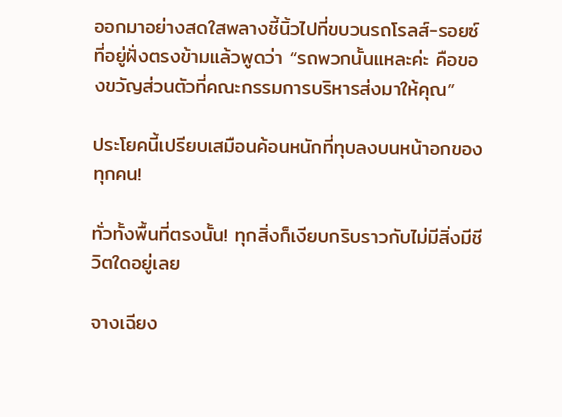ออกมาอย่างสดใสพลางชี้นิ้วไปที่ขบวนรถโรลส์-รอยซ์ที่อยู่ฝั่งตรงข้ามแล้วพูดว่า “รถพวกนั้นแหละค่ะ คือของขวัญส่วนตัวที่คณะกรรมการบริหารส่งมาให้คุณ”

ประโยคนี้เปรียบเสมือนค้อนหนักที่ทุบลงบนหน้าอกของทุกคน!

ทั่วทั้งพื้นที่ตรงนั้น! ทุกสิ่งก็เงียบกริบราวกับไม่มีสิ่งมีชีวิตใดอยู่เลย

จางเฉียง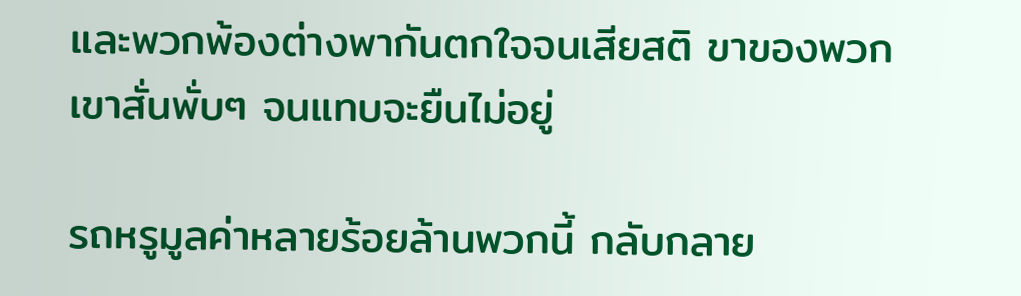และพวกพ้องต่างพากันตกใจจนเสียสติ ขาของพวกเขาสั่นพั่บๆ จนแทบจะยืนไม่อยู่

รถหรูมูลค่าหลายร้อยล้านพวกนี้ กลับกลาย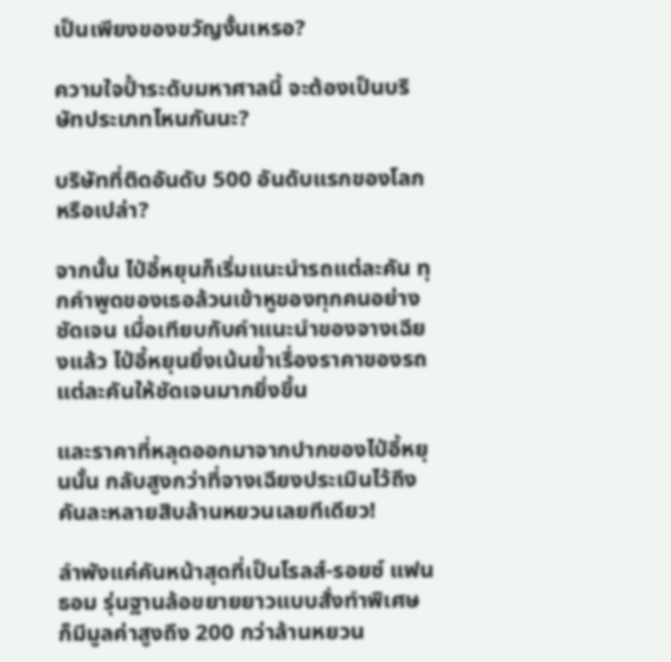เป็นเพียงของขวัญงั้นเหรอ?

ความใจป้ำระดับมหาศาลนี้ จะต้องเป็นบริษัทประเภทไหนกันนะ?

บริษัทที่ติดอันดับ 500 อันดับแรกของโลกหรือเปล่า?

จากนั้น ไป่อี้หยุนก็เริ่มแนะนำรถแต่ละคัน ทุกคำพูดของเธอล้วนเข้าหูของทุกคนอย่างชัดเจน เมื่อเทียบกับคำแนะนำของจางเฉียงแล้ว ไป่อี้หยุนยิ่งเน้นย้ำเรื่องราคาของรถแต่ละคันให้ชัดเจนมากยิ่งขึ้น

และราคาที่หลุดออกมาจากปากของไป่อี้หยุนนั้น กลับสูงกว่าที่จางเฉียงประเมินไว้ถึงคันละหลายสิบล้านหยวนเลยทีเดียว!

ลำพังแค่คันหน้าสุดที่เป็นโรลส์-รอยซ์ แฟนธอม รุ่นฐานล้อขยายยาวแบบสั่งทำพิเศษ ก็มีมูลค่าสูงถึง 200 กว่าล้านหยวน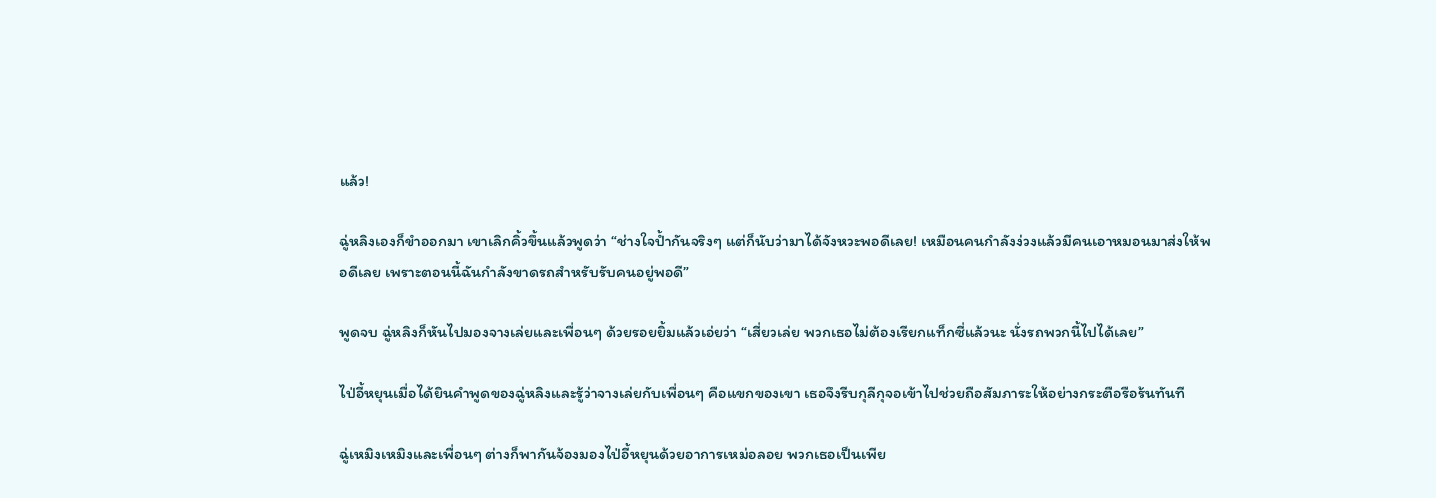แล้ว!

ฉู่หลิงเองก็ขำออกมา เขาเลิกคิ้วขึ้นแล้วพูดว่า “ช่างใจป้ำกันจริงๆ แต่ก็นับว่ามาได้จังหวะพอดีเลย! เหมือนคนกำลังง่วงแล้วมีคนเอาหมอนมาส่งให้พอดีเลย เพราะตอนนี้ฉันกำลังขาดรถสำหรับรับคนอยู่พอดี”

พูดจบ ฉู่หลิงก็หันไปมองจางเล่ยและเพื่อนๆ ด้วยรอยยิ้มแล้วเอ่ยว่า “เสี่ยวเล่ย พวกเธอไม่ต้องเรียกแท็กซี่แล้วนะ นั่งรถพวกนี้ไปได้เลย”

ไป่อี้หยุนเมื่อได้ยินคำพูดของฉู่หลิงและรู้ว่าจางเล่ยกับเพื่อนๆ คือแขกของเขา เธอจึงรีบกุลีกุจอเข้าไปช่วยถือสัมภาระให้อย่างกระตือรือร้นทันที

ฉู่เหมิงเหมิงและเพื่อนๆ ต่างก็พากันจ้องมองไป่อี้หยุนด้วยอาการเหม่อลอย พวกเธอเป็นเพีย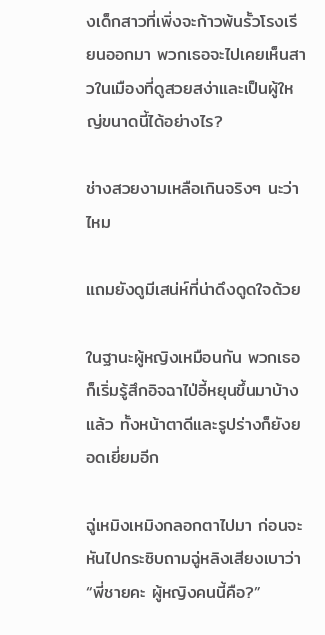งเด็กสาวที่เพิ่งจะก้าวพ้นรั้วโรงเรียนออกมา พวกเธอจะไปเคยเห็นสาวในเมืองที่ดูสวยสง่าและเป็นผู้ใหญ่ขนาดนี้ได้อย่างไร?

ช่างสวยงามเหลือเกินจริงๆ นะว่าไหม

แถมยังดูมีเสน่ห์ที่น่าดึงดูดใจด้วย

ในฐานะผู้หญิงเหมือนกัน พวกเธอก็เริ่มรู้สึกอิจฉาไป่อี้หยุนขึ้นมาบ้างแล้ว ทั้งหน้าตาดีและรูปร่างก็ยังยอดเยี่ยมอีก

ฉู่เหมิงเหมิงกลอกตาไปมา ก่อนจะหันไปกระซิบถามฉู่หลิงเสียงเบาว่า “พี่ชายคะ ผู้หญิงคนนี้คือ?”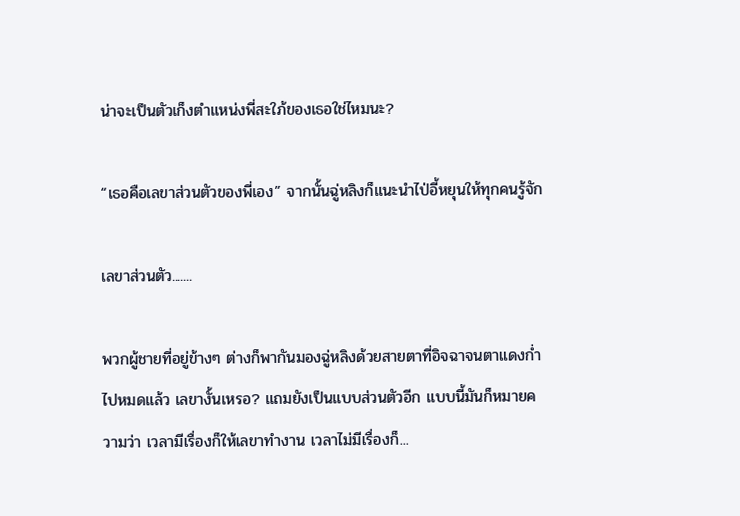น่าจะเป็นตัวเก็งตำแหน่งพี่สะใภ้ของเธอใช่ไหมนะ?

“เธอคือเลขาส่วนตัวของพี่เอง” จากนั้นฉู่หลิงก็แนะนำไป่อี้หยุนให้ทุกคนรู้จัก

เลขาส่วนตัว.......

พวกผู้ชายที่อยู่ข้างๆ ต่างก็พากันมองฉู่หลิงด้วยสายตาที่อิจฉาจนตาแดงก่ำไปหมดแล้ว เลขางั้นเหรอ? แถมยังเป็นแบบส่วนตัวอีก แบบนี้มันก็หมายความว่า เวลามีเรื่องก็ให้เลขาทำงาน เวลาไม่มีเรื่องก็...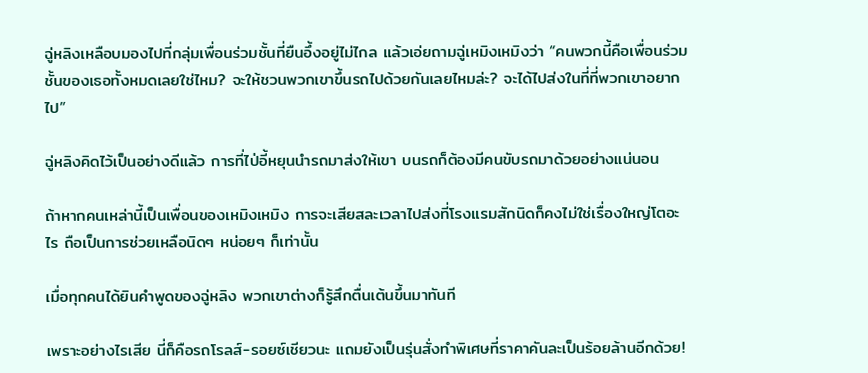ฉู่หลิงเหลือบมองไปที่กลุ่มเพื่อนร่วมชั้นที่ยืนอึ้งอยู่ไม่ไกล แล้วเอ่ยถามฉู่เหมิงเหมิงว่า “คนพวกนี้คือเพื่อนร่วมชั้นของเธอทั้งหมดเลยใช่ไหม? จะให้ชวนพวกเขาขึ้นรถไปด้วยกันเลยไหมล่ะ? จะได้ไปส่งในที่ที่พวกเขาอยากไป”

ฉู่หลิงคิดไว้เป็นอย่างดีแล้ว การที่ไป่อี้หยุนนำรถมาส่งให้เขา บนรถก็ต้องมีคนขับรถมาด้วยอย่างแน่นอน

ถ้าหากคนเหล่านี้เป็นเพื่อนของเหมิงเหมิง การจะเสียสละเวลาไปส่งที่โรงแรมสักนิดก็คงไม่ใช่เรื่องใหญ่โตอะไร ถือเป็นการช่วยเหลือนิดๆ หน่อยๆ ก็เท่านั้น

เมื่อทุกคนได้ยินคำพูดของฉู่หลิง พวกเขาต่างก็รู้สึกตื่นเต้นขึ้นมาทันที

เพราะอย่างไรเสีย นี่ก็คือรถโรลส์-รอยซ์เชียวนะ แถมยังเป็นรุ่นสั่งทำพิเศษที่ราคาคันละเป็นร้อยล้านอีกด้วย!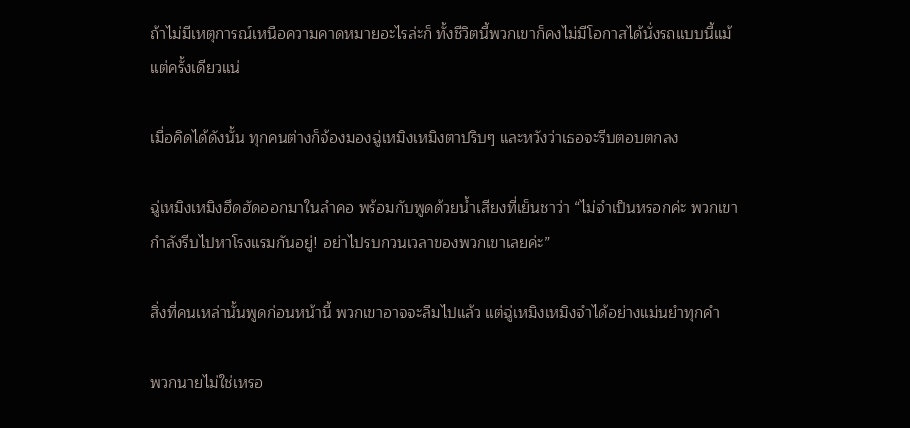ถ้าไม่มีเหตุการณ์เหนือความคาดหมายอะไรล่ะก็ ทั้งชีวิตนี้พวกเขาก็คงไม่มีโอกาสได้นั่งรถแบบนี้แม้แต่ครั้งเดียวแน่

เมื่อคิดได้ดังนั้น ทุกคนต่างก็จ้องมองฉู่เหมิงเหมิงตาปริบๆ และหวังว่าเธอจะรีบตอบตกลง

ฉู่เหมิงเหมิงฮึดฮัดออกมาในลำคอ พร้อมกับพูดด้วยน้ำเสียงที่เย็นชาว่า “ไม่จำเป็นหรอกค่ะ พวกเขากำลังรีบไปหาโรงแรมกันอยู่! อย่าไปรบกวนเวลาของพวกเขาเลยค่ะ”

สิ่งที่คนเหล่านั้นพูดก่อนหน้านี้ พวกเขาอาจจะลืมไปแล้ว แต่ฉู่เหมิงเหมิงจำได้อย่างแม่นยำทุกคำ

พวกนายไม่ใช่เหรอ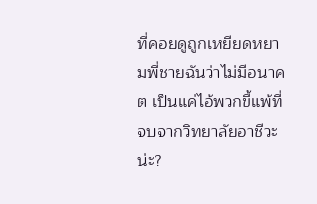ที่คอยดูถูกเหยียดหยามพี่ชายฉันว่าไม่มีอนาคต เป็นแค่ไอ้พวกขี้แพ้ที่จบจากวิทยาลัยอาชีวะน่ะ?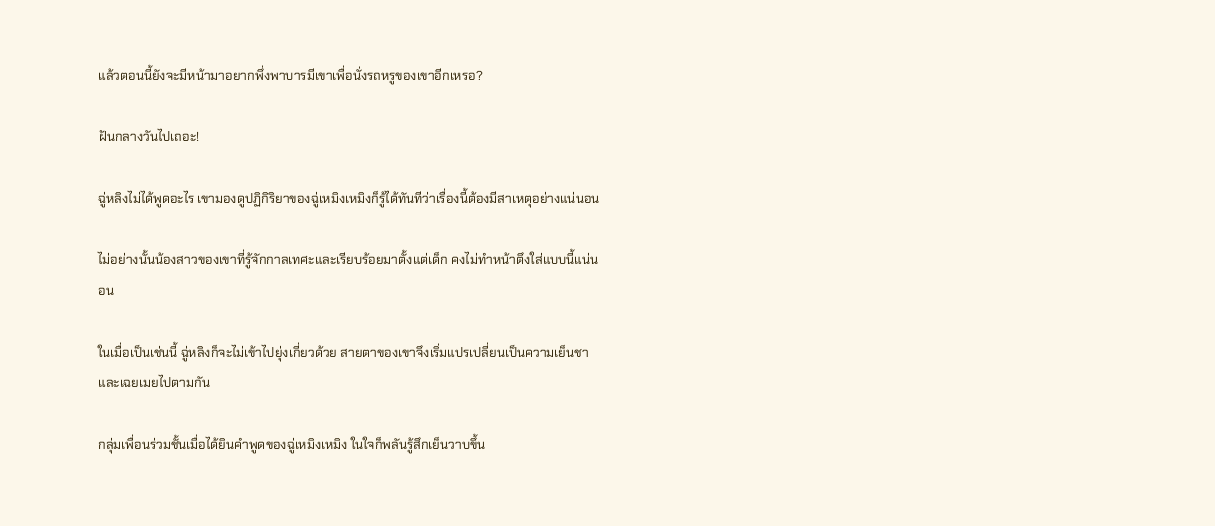แล้วตอนนี้ยังจะมีหน้ามาอยากพึ่งพาบารมีเขาเพื่อนั่งรถหรูของเขาอีกเหรอ?

ฝันกลางวันไปเถอะ!

ฉู่หลิงไม่ได้พูดอะไร เขามองดูปฏิกิริยาของฉู่เหมิงเหมิงก็รู้ได้ทันทีว่าเรื่องนี้ต้องมีสาเหตุอย่างแน่นอน

ไม่อย่างนั้นน้องสาวของเขาที่รู้จักกาลเทศะและเรียบร้อยมาตั้งแต่เด็ก คงไม่ทำหน้าตึงใส่แบบนี้แน่นอน

ในเมื่อเป็นเช่นนี้ ฉู่หลิงก็จะไม่เข้าไปยุ่งเกี่ยวด้วย สายตาของเขาจึงเริ่มแปรเปลี่ยนเป็นความเย็นชาและเฉยเมยไปตามกัน

กลุ่มเพื่อนร่วมชั้นเมื่อได้ยินคำพูดของฉู่เหมิงเหมิง ในใจก็พลันรู้สึกเย็นวาบขึ้น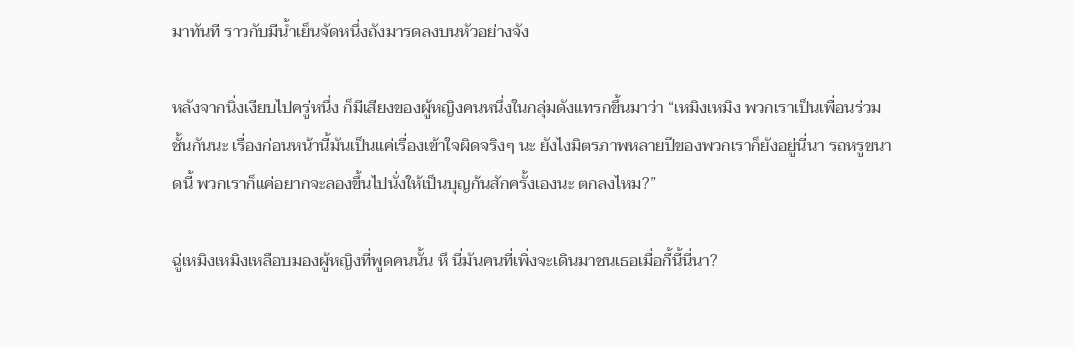มาทันที ราวกับมีน้ำเย็นจัดหนึ่งถังมารดลงบนหัวอย่างจัง

หลังจากนิ่งเงียบไปครู่หนึ่ง ก็มีเสียงของผู้หญิงคนหนึ่งในกลุ่มดังแทรกขึ้นมาว่า “เหมิงเหมิง พวกเราเป็นเพื่อนร่วมชั้นกันนะ เรื่องก่อนหน้านี้มันเป็นแค่เรื่องเข้าใจผิดจริงๆ นะ ยังไงมิตรภาพหลายปีของพวกเราก็ยังอยู่นี่นา รถหรูขนาดนี้ พวกเราก็แค่อยากจะลองขึ้นไปนั่งให้เป็นบุญก้นสักครั้งเองนะ ตกลงไหม?”

ฉู่เหมิงเหมิงเหลือบมองผู้หญิงที่พูดคนนั้น หึ นี่มันคนที่เพิ่งจะเดินมาชนเธอเมื่อกี้นี้นี่นา?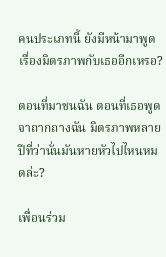คนประเภทนี้ ยังมีหน้ามาพูดเรื่องมิตรภาพกับเธออีกเหรอ?

ตอนที่มาชนฉัน ตอนที่เธอพูดจาถากถางฉัน มิตรภาพหลายปีที่ว่านั่นมันหายหัวไปไหนหมดล่ะ?

เพื่อนร่วม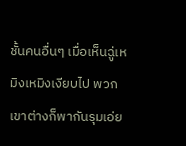ชั้นคนอื่นๆ เมื่อเห็นฉู่เหมิงเหมิงเงียบไป พวกเขาต่างก็พากันรุมเอ่ย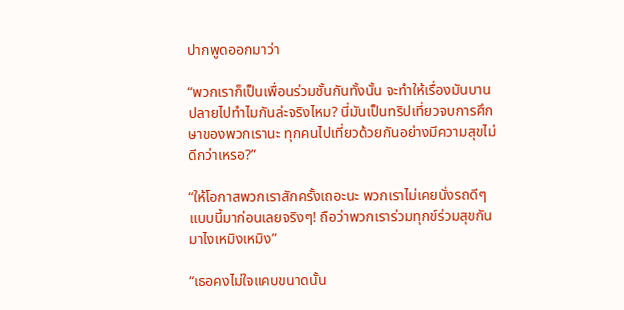ปากพูดออกมาว่า

“พวกเราก็เป็นเพื่อนร่วมชั้นกันทั้งนั้น จะทำให้เรื่องมันบานปลายไปทำไมกันล่ะจริงไหม? นี่มันเป็นทริปเที่ยวจบการศึกษาของพวกเรานะ ทุกคนไปเที่ยวด้วยกันอย่างมีความสุขไม่ดีกว่าเหรอ?”

“ให้โอกาสพวกเราสักครั้งเถอะนะ พวกเราไม่เคยนั่งรถดีๆ แบบนี้มาก่อนเลยจริงๆ! ถือว่าพวกเราร่วมทุกข์ร่วมสุขกันมาไงเหมิงเหมิง”

“เธอคงไม่ใจแคบขนาดนั้น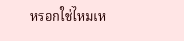หรอกใช่ไหมเห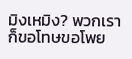มิงเหมิง? พวกเราก็ขอโทษขอโพย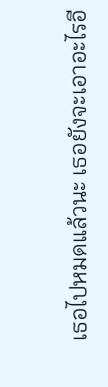เธอไปหมดแล้วนะ เธอยังจะเอาอะไรอี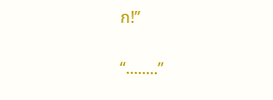ก!”

“........”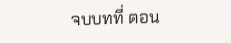จบบทที่ ตอน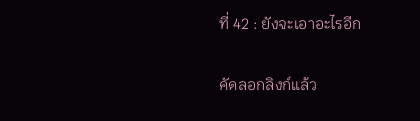ที่ 42 : ยังจะเอาอะไรอีก

คัดลอกลิงก์แล้ว